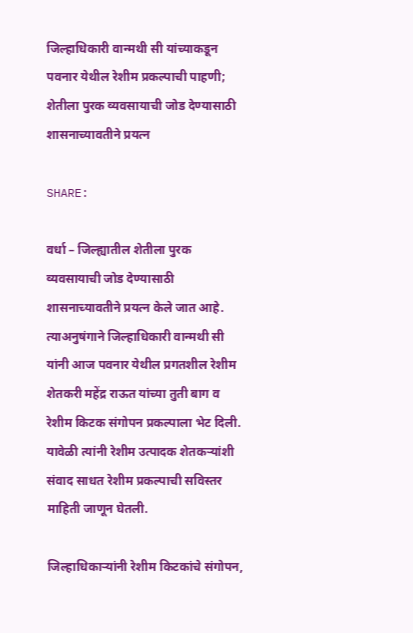जिल्हाधिकारी वान्मथी सी यांच्याकडून पवनार येथील रेशीम प्रकल्पाची पाहणी; शेतीला पुरक व्यवसायाची जोड देण्यासाठी शासनाच्यावतीने प्रयत्न

SHARE:

वर्धा – जिल्ह्यातील शेतीला पुरक व्यवसायाची जोड देण्यासाठी शासनाच्यावतीने प्रयत्न केले जात आहे. त्याअनुषंगाने जिल्हाधिकारी वान्मथी सी यांनी आज पवनार येथील प्रगतशील रेशीम शेतकरी महेंद्र राऊत यांच्या तुती बाग व रेशीम किटक संगोपन प्रकल्पाला भेट दिली. यावेळी त्यांनी रेशीम उत्पादक शेतकऱ्यांशी संवाद साधत रेशीम प्रकल्पाची सविस्तर माहिती जाणून घेतली.

जिल्हाधिकाऱ्यांनी रेशीम किटकांचे संगोपन,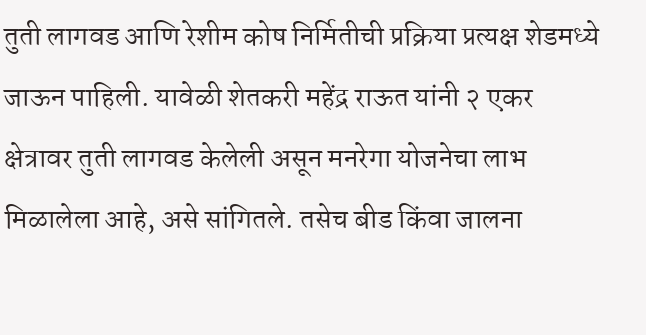तुती लागवड आणि रेशीम कोष निर्मितीची प्रक्रिया प्रत्यक्ष शेडमध्ये जाऊन पाहिली. यावेळी शेतकरी महेंद्र राऊत यांनी २ एकर क्षेत्रावर तुती लागवड केलेली असून मनरेगा योजनेचा लाभ मिळालेला आहे, असे सांगितले. तसेच बीड किंवा जालना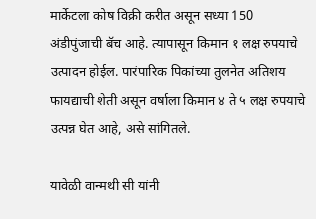मार्केटला कोष विक्री करीत असून सध्या 150 अंडीपुंजाची बॅच आहे. त्यापासून किमान १ लक्ष रुपयाचे उत्पादन होईल. पारंपारिक पिकांच्या तुलनेत अतिशय फायद्याची शेती असून वर्षाला किमान ४ ते ५ लक्ष रुपयाचे उत्पन्न घेत आहे, असे सांगितले.

यावेळी वान्मथी सी यांनी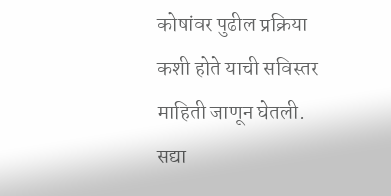कोषांवर पुढील प्रक्रिया कशी होते याची सविस्तर माहिती जाणून घेतली. सद्या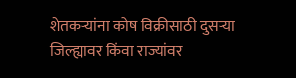शेतकऱ्यांना कोष विक्रीसाठी दुसऱ्या जिल्ह्यावर किंवा राज्यांवर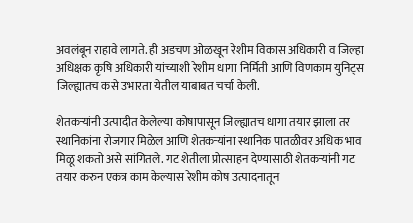अवलंबून राहावे लागते. ही अडचण ओळखून रेशीम विकास अधिकारी व जिल्हा अधिक्षक कृषि अधिकारी यांच्याशी रेशीम धागा निर्मिती आणि विणकाम युनिट्स जिल्ह्यातच कसे उभारता येतील याबाबत चर्चा केली.

शेतकऱ्यांनी उत्पादीत केलेल्या कोषापासून जिल्ह्यातच धागा तयार झाला तर स्थानिकांना रोजगार मिळेल आणि शेतकऱ्यांना स्थानिक पातळीवर अधिक भाव मिळू शकतो असे सांगितले. गट शेतीला प्रोत्साहन देण्यासाठी शेतकऱ्यांनी गट तयार करुन एकत्र काम केल्यास रेशीम कोष उत्पादनातून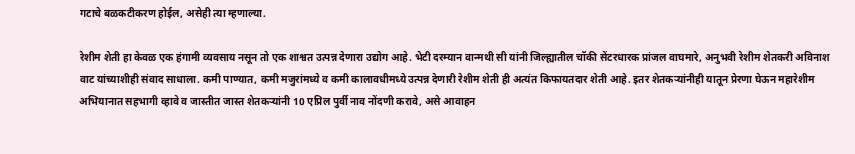गटाचे बळकटीकरण होईल, असेही त्या म्हणाल्या.

रेशीम शेती हा केवळ एक हंगामी व्यवसाय नसून तो एक शाश्वत उत्पन्न देणारा उद्योग आहे. भेटी दरम्यान वान्मथी सी यांनी जिल्ह्यातील चॉकी सेंटरधारक प्रांजल वाघमारे, अनुभवी रेशीम शेतकरी अविनाश वाट यांच्याशीही संवाद साधाला. कमी पाण्यात, कमी मजुरांमध्ये व कमी कालावधीमध्ये उत्पन्न देणारी रेशीम शेती ही अत्यंत किफायतदार शेती आहे. इतर शेतकऱ्यांनीही यातून प्रेरणा घेऊन महारेशीम अभियानात सहभागी व्हावे व जास्तीत जास्त शेतकऱ्यांनी 10 एप्रिल पुर्वी नाव नोंदणी करावे, असे आवाहन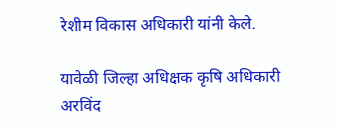रेशीम विकास अधिकारी यांनी केले.

यावेळी जिल्हा अधिक्षक कृषि अधिकारी अरविंद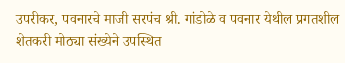उपरीकर, पवनारचे माजी सरपंच श्री. गांडोळे व पवनार येथील प्रगतशील शेतकरी मोठ्या संख्येने उपस्थित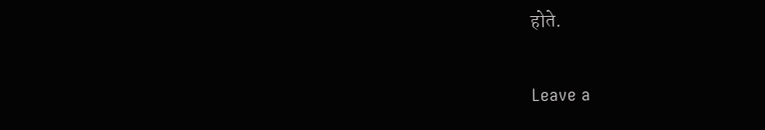होते.

Leave a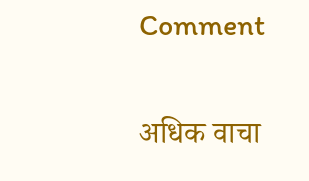Comment

अधिक वाचा